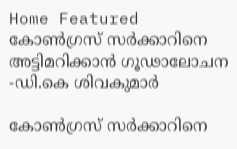Home Featured കോണ്‍ഗ്രസ് സര്‍ക്കാറിനെ അട്ടിമറിക്കാന്‍ ഗൂഢാലോചന -ഡി.കെ ശിവകുമാര്‍

കോണ്‍ഗ്രസ് സര്‍ക്കാറിനെ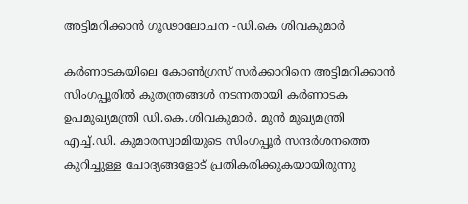അട്ടിമറിക്കാന്‍ ഗൂഢാലോചന -ഡി.കെ ശിവകുമാര്‍

കര്‍ണാടകയിലെ കോണ്‍ഗ്രസ് സര്‍ക്കാറിനെ അട്ടിമറിക്കാൻ സിംഗപ്പൂരില്‍ കുതന്ത്രങ്ങള്‍ നടന്നതായി കര്‍ണാടക ഉപമുഖ്യമന്ത്രി ഡി.കെ.ശിവകുമാര്‍. മുൻ മുഖ്യമന്ത്രി എച്ച്‌.ഡി. കുമാരസ്വാമിയുടെ സിംഗപ്പൂര്‍ സന്ദര്‍ശനത്തെ കുറിച്ചുള്ള ചോദ്യങ്ങളോട് പ്രതികരിക്കുകയായിരുന്നു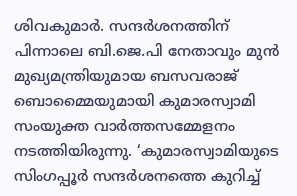ശിവകുമാര്‍. സന്ദര്‍ശനത്തിന് പിന്നാലെ ബി.ജെ.പി നേതാവും മുൻ മുഖ്യമന്ത്രിയുമായ ബസവരാജ് ബൊമ്മൈയുമായി കുമാരസ്വാമി സംയുക്ത വാര്‍ത്തസമ്മേളനം നടത്തിയിരുന്നു. ‘കുമാരസ്വാമിയുടെ സിംഗപ്പൂര്‍ സന്ദര്‍ശനത്തെ കുറിച്ച്‌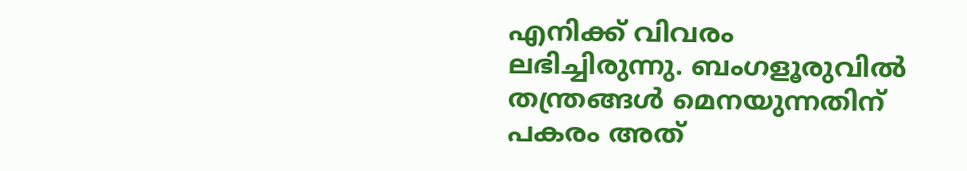എനിക്ക് വിവരം ലഭിച്ചിരുന്നു. ബംഗളൂരുവില്‍ തന്ത്രങ്ങള്‍ മെനയുന്നതിന് പകരം അത്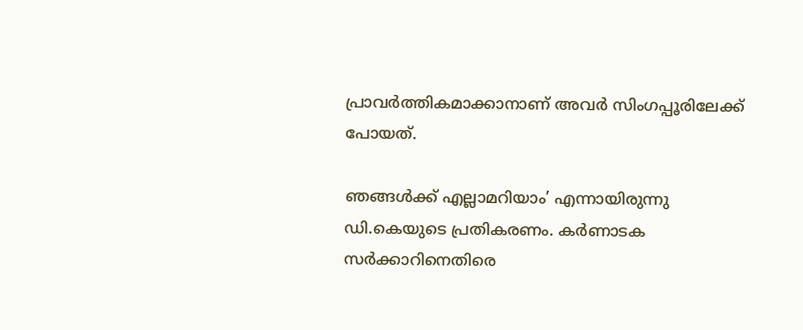പ്രാവര്‍ത്തികമാക്കാനാണ് അവര്‍ സിംഗപ്പൂരിലേക്ക് പോയത്.

ഞങ്ങള്‍ക്ക് എല്ലാമറിയാം’ എന്നായിരുന്നു ഡി.കെയുടെ പ്രതികരണം. കര്‍ണാടക സര്‍ക്കാറിനെതിരെ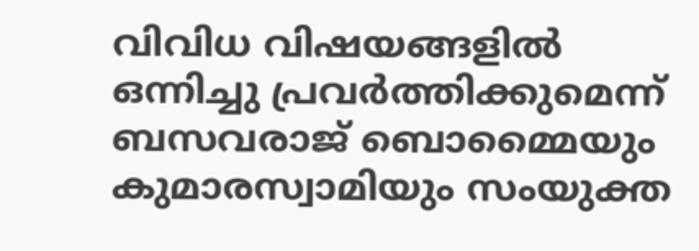വിവിധ വിഷയങ്ങളില്‍ ഒന്നിച്ചു പ്രവര്‍ത്തിക്കുമെന്ന് ബസവരാജ് ബൊമ്മൈയും കുമാരസ്വാമിയും സംയുക്ത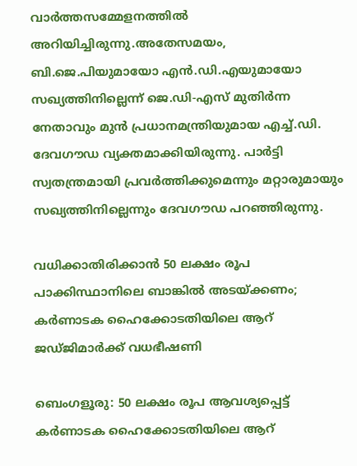വാര്‍ത്തസമ്മേളനത്തില്‍ അറിയിച്ചിരുന്നു.അതേസമയം, ബി.ജെ.പിയുമായോ എൻ.ഡി.എയുമായോ സഖ്യത്തിനില്ലെന്ന് ജെ.ഡി-എസ് മുതിര്‍ന്ന നേതാവും മുൻ പ്രധാനമന്ത്രിയുമായ എച്ച്‌.ഡി. ദേവഗൗഡ വ്യക്തമാക്കിയിരുന്നു. പാര്‍ട്ടി സ്വതന്ത്രമായി പ്രവര്‍ത്തിക്കുമെന്നും മറ്റാരുമായും സഖ്യത്തിനില്ലെന്നും ദേവഗൗഡ പറഞ്ഞിരുന്നു.

വധിക്കാതിരിക്കാന്‍ 50 ലക്ഷം രൂപ പാക്കിസ്ഥാനിലെ ബാങ്കില്‍ അടയ്ക്കണം; കര്‍ണാടക ഹൈക്കോടതിയിലെ ആറ് ജഡ്ജിമാര്‍ക്ക് വധഭീഷണി

ബെംഗളൂരു: 50 ലക്ഷം രൂപ ആവശ്യപ്പെട്ട് കര്‍ണാടക ഹൈക്കോടതിയിലെ ആറ്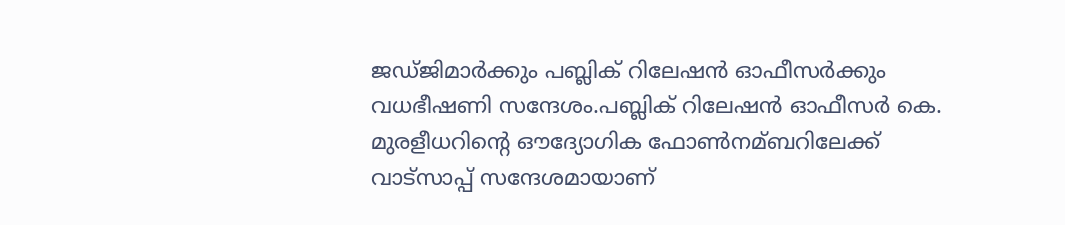ജഡ്ജിമാര്‍ക്കും പബ്ലിക് റിലേഷൻ ഓഫീസര്‍ക്കും വധഭീഷണി സന്ദേശം.പബ്ലിക് റിലേഷൻ ഓഫീസര്‍ കെ. മുരളീധറിന്റെ ഔദ്യോഗിക ഫോണ്‍നമ്ബറിലേക്ക് വാട്സാപ്പ് സന്ദേശമായാണ്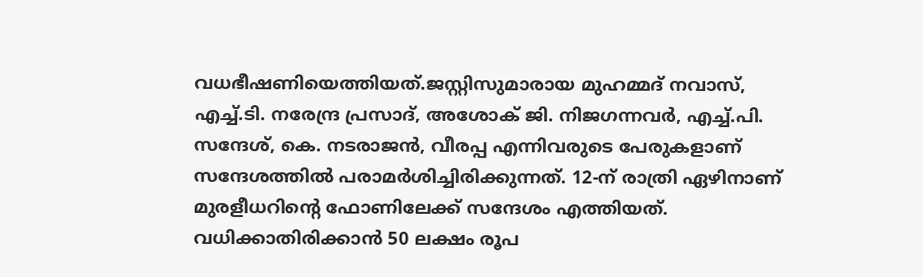വധഭീഷണിയെത്തിയത്.ജസ്റ്റിസുമാരായ മുഹമ്മദ് നവാസ്, എച്ച്‌.ടി. നരേന്ദ്ര പ്രസാദ്, അശോക് ജി. നിജഗന്നവര്‍, എച്ച്‌.പി. സന്ദേശ്, കെ. നടരാജൻ, വീരപ്പ എന്നിവരുടെ പേരുകളാണ് സന്ദേശത്തില്‍ പരാമര്‍ശിച്ചിരിക്കുന്നത്. 12-ന് രാത്രി ഏഴിനാണ് മുരളീധറിന്റെ ഫോണിലേക്ക് സന്ദേശം എത്തിയത്. വധിക്കാതിരിക്കാൻ 50 ലക്ഷം രൂപ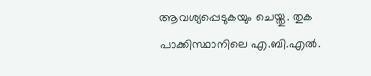ആവശ്യപ്പെടുകയും ചെയ്തു. തുക പാക്കിസ്ഥാനിലെ എ.ബി.എല്‍.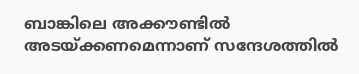ബാങ്കിലെ അക്കൗണ്ടില്‍ അടയ്ക്കണമെന്നാണ് സന്ദേശത്തില്‍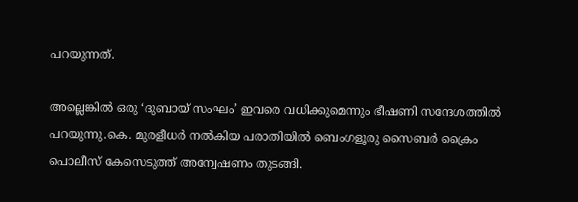പറയുന്നത്.

അല്ലെങ്കില്‍ ഒരു ‘ദുബായ് സംഘം’ ഇവരെ വധിക്കുമെന്നും ഭീഷണി സന്ദേശത്തില്‍ പറയുന്നു.കെ. മുരളീധര്‍ നല്‍കിയ പരാതിയില്‍ ബെംഗളൂരു സൈബര്‍ ക്രൈം പൊലീസ് കേസെടുത്ത് അന്വേഷണം തുടങ്ങി.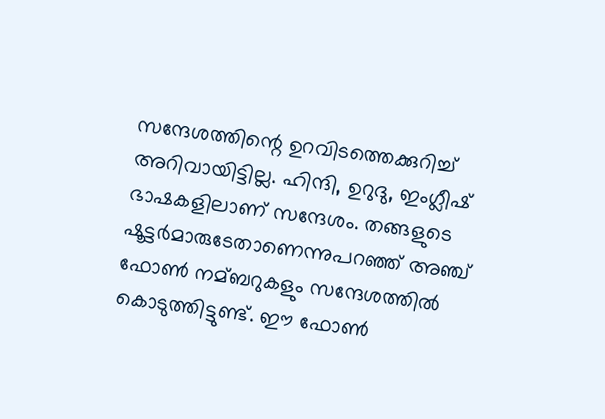സന്ദേശത്തിന്റെ ഉറവിടത്തെക്കുറിച്ച്‌ അറിവായിട്ടില്ല. ഹിന്ദി, ഉറുദു, ഇംഗ്ലീഷ് ഭാഷകളിലാണ് സന്ദേശം. തങ്ങളുടെ ഷൂട്ടര്‍മാരുടേതാണെന്നുപറഞ്ഞ് അഞ്ച് ഫോണ്‍ നമ്ബറുകളും സന്ദേശത്തില്‍ കൊടുത്തിട്ടുണ്ട്. ഈ ഫോണ്‍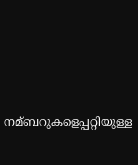നമ്ബറുകളെപ്പറ്റിയുള്ള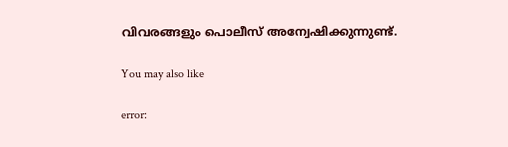വിവരങ്ങളും പൊലീസ് അന്വേഷിക്കുന്നുണ്ട്.

You may also like

error: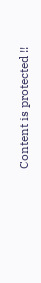Content is protected !!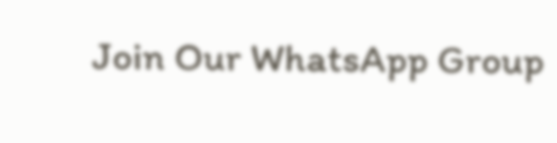Join Our WhatsApp Group